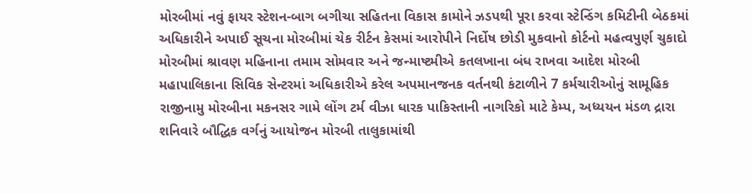મોરબીમાં નવું ફાયર સ્ટેશન-બાગ બગીચા સહિતના વિકાસ કામોને ઝડપથી પૂરા કરવા સ્ટેન્ડિંગ કમિટીની બેઠકમાં અધિકારીને અપાઈ સૂચના મોરબીમાં ચેક રીર્ટન કેસમાં આરોપીને નિર્દોષ છોડી મુકવાનો કોર્ટનો મહત્વપુર્ણ ચુકાદો મોરબીમાં શ્રાવણ મહિનાના તમામ સોમવાર અને જન્માષ્ટમીએ કતલખાના બંધ રાખવા આદેશ મોરબી મહાપાલિકાના સિવિક સેન્ટરમાં અધિકારીએ કરેલ અપમાનજનક વર્તનથી કંટાળીને 7 કર્મચારીઓનું સામૂહિક રાજીનામુ મોરબીના મકનસર ગામે લોંગ ટર્મ વીઝા ધારક પાકિસ્તાની નાગરિકો માટે કેમ્પ, અધ્યયન મંડળ દ્રારા શનિવારે બૌદ્ધિક વર્ગનું આયોજન મોરબી તાલુકામાંથી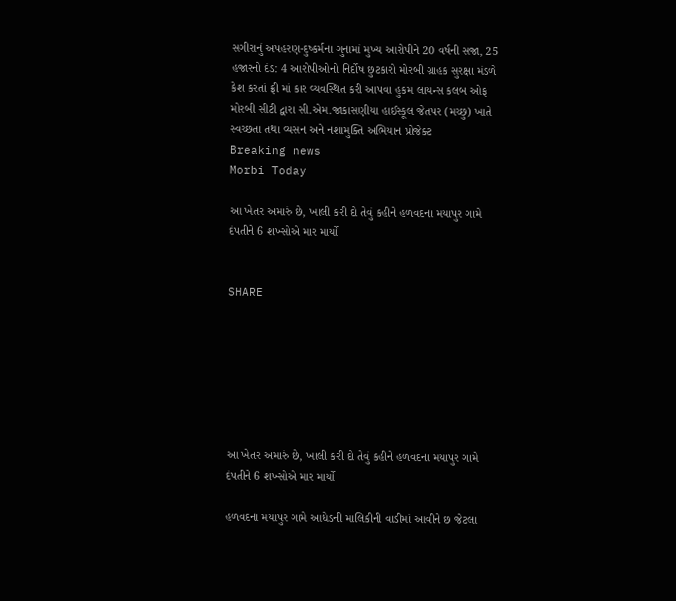સગીરાનું અપહરણ-દુષ્કર્મના ગુનામાં મુખ્ય આરોપીને 20 વર્ષની સજા, 25 હજારનો દંડ: 4 આરોપીઓનો નિર્દોષ છુટકારો મોરબી ગ્રાહક સુરક્ષા મંડળે કેશ કરતાં ફ્રી માં કાર વ્યવસ્થિત કરી આપવા હુકમ લાયન્સ કલબ ઓફ મોરબી સીટી દ્વારા સી.એમ.જાકાસણીયા હાઈસ્કૂલ જેતપર (મચ્છુ) ખાતે સ્વચ્છતા તથા વ્યસન અને નશામુક્તિ અભિયાન પ્રોજેક્ટ
Breaking news
Morbi Today

આ ખેતર અમારું છે, ખાલી કરી દો તેવું કહીને હળવદના મયાપુર ગામે દંપતીને 6 શખ્સોએ માર માર્યો


SHARE







આ ખેતર અમારું છે, ખાલી કરી દો તેવું કહીને હળવદના મયાપુર ગામે દંપતીને 6 શખ્સોએ માર માર્યો

હળવદના મયાપુર ગામે આધેડની માલિકીની વાડીમાં આવીને છ જેટલા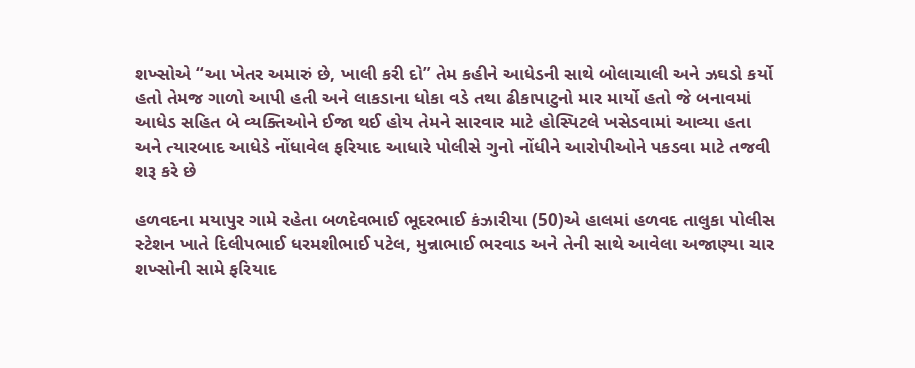શખ્સોએ “આ ખેતર અમારું છે, ખાલી કરી દો” તેમ કહીને આધેડની સાથે બોલાચાલી અને ઝઘડો કર્યો હતો તેમજ ગાળો આપી હતી અને લાકડાના ધોકા વડે તથા ઢીકાપાટુનો માર માર્યો હતો જે બનાવમાં આધેડ સહિત બે વ્યક્તિઓને ઈજા થઈ હોય તેમને સારવાર માટે હોસ્પિટલે ખસેડવામાં આવ્યા હતા અને ત્યારબાદ આધેડે નોંધાવેલ ફરિયાદ આધારે પોલીસે ગુનો નોંધીને આરોપીઓને પકડવા માટે તજવી શરૂ કરે છે

હળવદના મયાપુર ગામે રહેતા બળદેવભાઈ ભૂદરભાઈ કંઝારીયા (50)એ હાલમાં હળવદ તાલુકા પોલીસ સ્ટેશન ખાતે દિલીપભાઈ ધરમશીભાઈ પટેલ, મુન્નાભાઈ ભરવાડ અને તેની સાથે આવેલા અજાણ્યા ચાર શખ્સોની સામે ફરિયાદ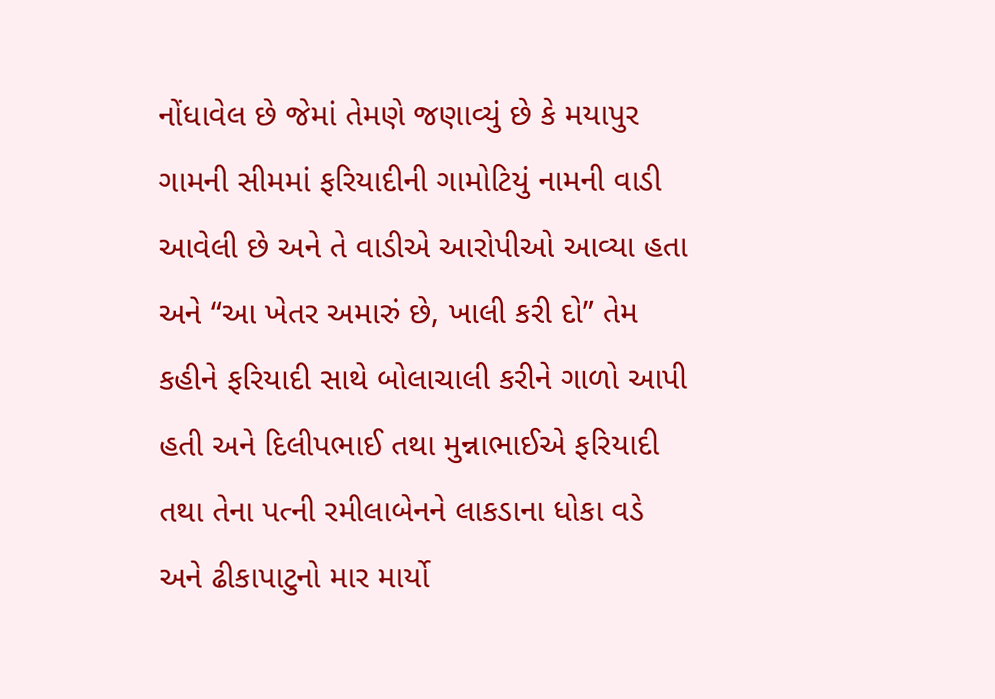નોંધાવેલ છે જેમાં તેમણે જણાવ્યું છે કે મયાપુર ગામની સીમમાં ફરિયાદીની ગામોટિયું નામની વાડી આવેલી છે અને તે વાડીએ આરોપીઓ આવ્યા હતા અને “આ ખેતર અમારું છે, ખાલી કરી દો” તેમ કહીને ફરિયાદી સાથે બોલાચાલી કરીને ગાળો આપી હતી અને દિલીપભાઈ તથા મુન્નાભાઈએ ફરિયાદી તથા તેના પત્ની રમીલાબેનને લાકડાના ધોકા વડે અને ઢીકાપાટુનો માર માર્યો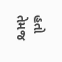હતો તેમજ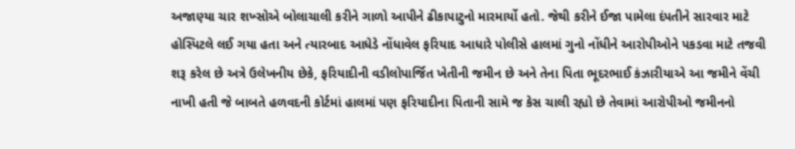અજાણ્યા ચાર શખ્સોએ બોલાચાલી કરીને ગાળો આપીને ઢીકાપાટુનો મારમાર્યો હતો. જેથી કરીને ઈજા પામેલા દંપતીને સારવાર માટે હોસ્પિટલે લઈ ગયા હતા અને ત્યારબાદ આધેડે નોંધાવેલ ફરિયાદ આધારે પોલીસે હાલમાં ગુનો નોંધીને આરોપીઓને પકડવા માટે તજવી શરૂ કરેલ છે અત્રે ઉલેખનીય છેકે, ફરિયાદીની વડીલોપાર્જિત ખેતીની જમીન છે અને તેના પિતા ભૂદરભાઈ કંઝારીયાએ આ જમીને વેંચી નાખી હતી જે બાબતે હળવદની કોર્ટમાં હાલમાં પણ ફરિયાદીના પિતાની સામે જ કેસ ચાલી રહ્યો છે તેવામાં આરોપીઓ જમીનનો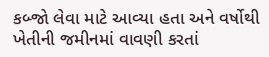કબ્જો લેવા માટે આવ્યા હતા અને વર્ષોથી ખેતીની જમીનમાં વાવણી કરતાં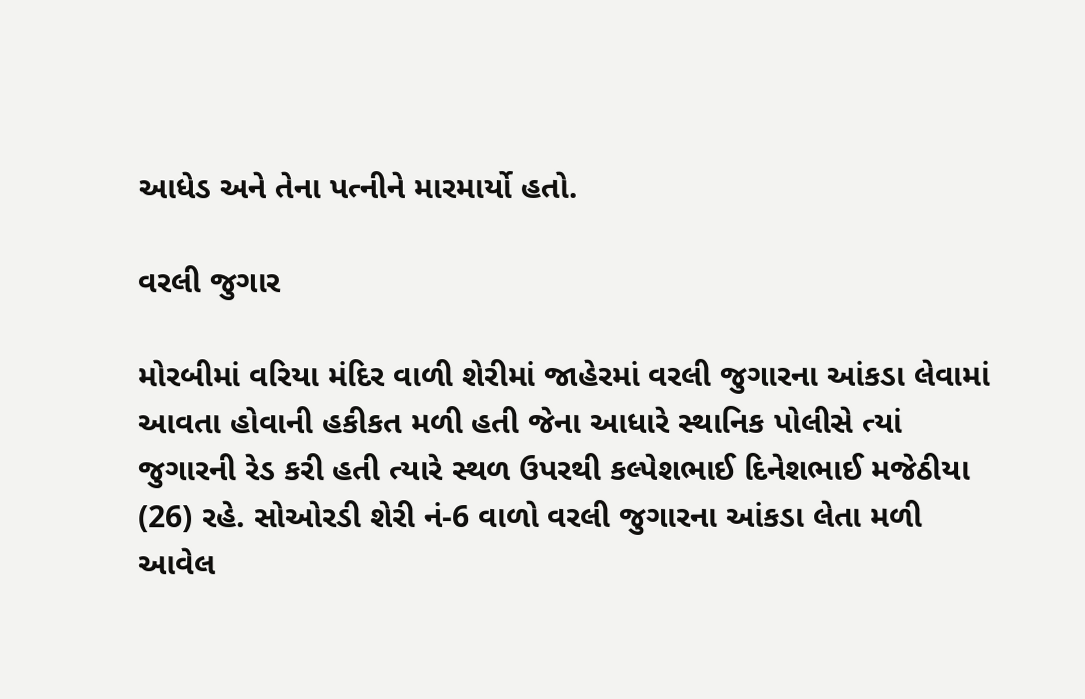આધેડ અને તેના પત્નીને મારમાર્યો હતો.

વરલી જુગાર

મોરબીમાં વરિયા મંદિર વાળી શેરીમાં જાહેરમાં વરલી જુગારના આંકડા લેવામાં આવતા હોવાની હકીકત મળી હતી જેના આધારે સ્થાનિક પોલીસે ત્યાં જુગારની રેડ કરી હતી ત્યારે સ્થળ ઉપરથી કલ્પેશભાઈ દિનેશભાઈ મજેઠીયા (26) રહે. સોઓરડી શેરી નં-6 વાળો વરલી જુગારના આંકડા લેતા મળી આવેલ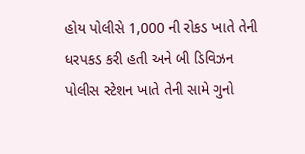હોય પોલીસે 1,000 ની રોકડ ખાતે તેની ધરપકડ કરી હતી અને બી ડિવિઝન પોલીસ સ્ટેશન ખાતે તેની સામે ગુનો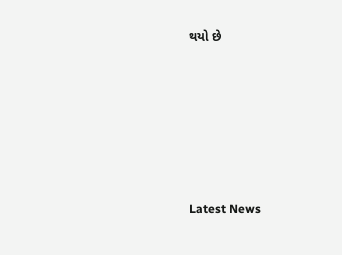થયો છે






Latest News